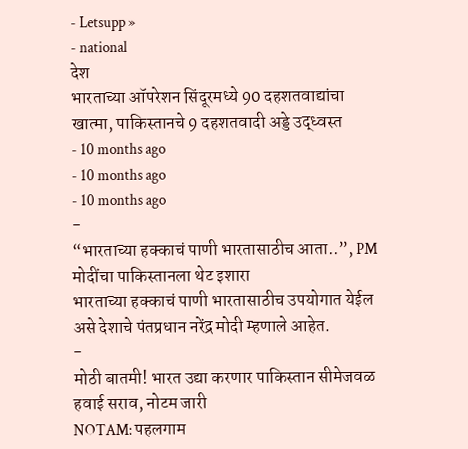- Letsupp »
- national
देश
भारताच्या ऑपरेशन सिंदूरमध्ये 90 दहशतवाद्यांचा खात्मा, पाकिस्तानचे 9 दहशतवादी अड्डे उद्ध्वस्त
- 10 months ago
- 10 months ago
- 10 months ago
-
“भारताच्या हक्काचं पाणी भारतासाठीच आता..”, PM मोदींचा पाकिस्तानला थेट इशारा
भारताच्या हक्काचं पाणी भारतासाठीच उपयोगात येईल असे देशाचे पंतप्रधान नरेंद्र मोदी म्हणाले आहेत.
-
मोठी बातमी! भारत उद्या करणार पाकिस्तान सीमेजवळ हवाई सराव, नोटम जारी
NOTAM: पहलगाम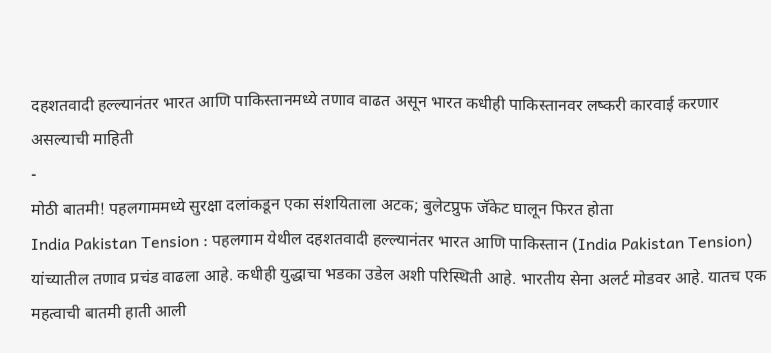दहशतवादी हल्ल्यानंतर भारत आणि पाकिस्तानमध्ये तणाव वाढत असून भारत कधीही पाकिस्तानवर लष्करी कारवाई करणार असल्याची माहिती
-
मोठी बातमी! पहलगाममध्ये सुरक्षा दलांकडून एका संशयिताला अटक; बुलेटप्रुफ जॅकेट घालून फिरत होता
India Pakistan Tension : पहलगाम येथील दहशतवादी हल्ल्यानंतर भारत आणि पाकिस्तान (India Pakistan Tension) यांच्यातील तणाव प्रचंड वाढला आहे. कधीही युद्धाचा भडका उडेल अशी परिस्थिती आहे. भारतीय सेना अलर्ट मोडवर आहे. यातच एक महत्वाची बातमी हाती आली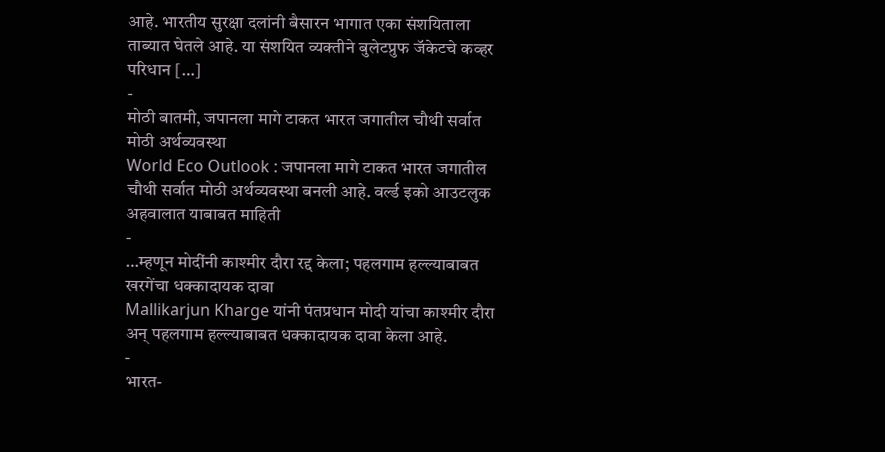आहे. भारतीय सुरक्षा दलांनी बैसारन भागात एका संशयिताला ताब्यात घेतले आहे. या संशयित व्यक्तीने बुलेटप्रुफ जॅकेटचे कव्हर परिधान […]
-
मोठी बातमी, जपानला मागे टाकत भारत जगातील चौथी सर्वात मोठी अर्थव्यवस्था
World Eco Outlook : जपानला मागे टाकत भारत जगातील चौथी सर्वात मोठी अर्थव्यवस्था बनली आहे. वर्ल्ड इको आउटलुक अहवालात याबाबत माहिती
-
…म्हणून मोदींनी काश्मीर दौरा रद्द केला; पहलगाम हल्ल्याबाबत खरगेंचा धक्कादायक दावा
Mallikarjun Kharge यांनी पंतप्रधान मोदी यांचा काश्मीर दौरा अन् पहलगाम हल्ल्याबाबत धक्कादायक दावा केला आहे.
-
भारत-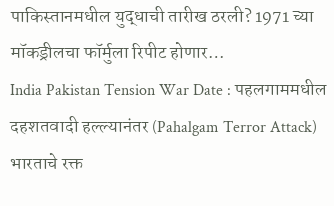पाकिस्तानमधील युद्धाची तारीख ठरली? 1971 च्या मॉकड्रीलचा फॉर्मुला रिपीट होणार…
India Pakistan Tension War Date : पहलगाममधील दहशतवादी हल्ल्यानंतर (Pahalgam Terror Attack) भारताचे रक्त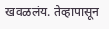खवळलंय. तेव्हापासून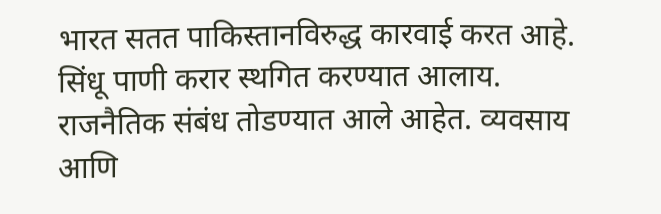भारत सतत पाकिस्तानविरुद्ध कारवाई करत आहे. सिंधू पाणी करार स्थगित करण्यात आलाय. राजनैतिक संबंध तोडण्यात आले आहेत. व्यवसाय आणि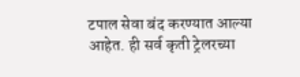टपाल सेवा बंद करण्यात आल्या आहेत. ही सर्व कृती ट्रेलरच्या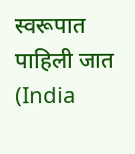स्वरूपात पाहिली जात (India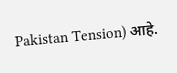Pakistan Tension) आहे.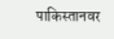पाकिस्तानवर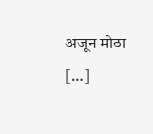अजून मोठा […]